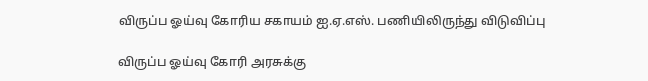விருப்ப ஓய்வு கோரிய சகாயம் ஐ.ஏ.எஸ். பணியிலிருந்து விடுவிப்பு

விருப்ப ஓய்வு கோரி அரசுக்கு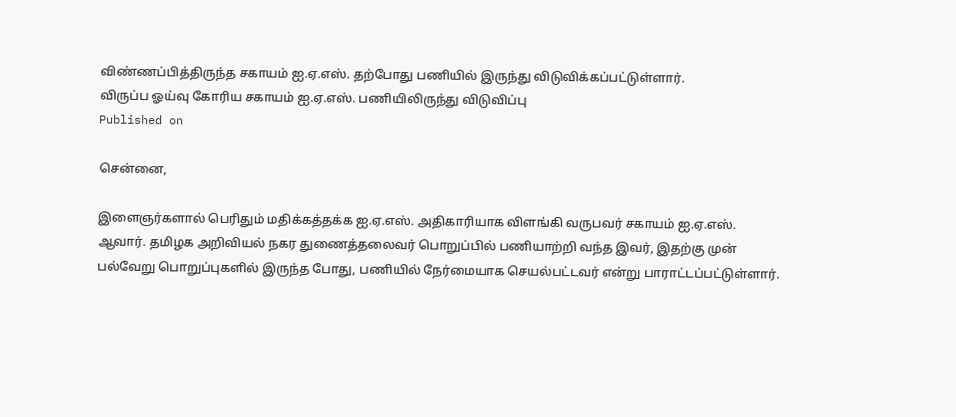விண்ணப்பித்திருந்த சகாயம் ஐ.ஏ.எஸ். தற்போது பணியில் இருந்து விடுவிக்கப்பட்டுள்ளார்.
விருப்ப ஓய்வு கோரிய சகாயம் ஐ.ஏ.எஸ். பணியிலிருந்து விடுவிப்பு
Published on

சென்னை,

இளைஞர்களால் பெரிதும் மதிக்கத்தக்க ஐ.ஏ.எஸ். அதிகாரியாக விளங்கி வருபவர் சகாயம் ஐ.ஏ.எஸ். ஆவார். தமிழக அறிவியல் நகர துணைத்தலைவர் பொறுப்பில் பணியாற்றி வந்த இவர், இதற்கு முன் பல்வேறு பொறுப்புகளில் இருந்த போது, பணியில் நேர்மையாக செயல்பட்டவர் என்று பாராட்டப்பட்டுள்ளார்.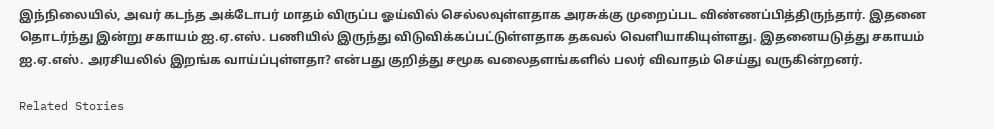இந்நிலையில், அவர் கடந்த அக்டோபர் மாதம் விருப்ப ஓய்வில் செல்லவுள்ளதாக அரசுக்கு முறைப்பட விண்ணப்பித்திருந்தார். இதனை தொடர்ந்து இன்று சகாயம் ஐ.ஏ.எஸ். பணியில் இருந்து விடுவிக்கப்பட்டுள்ளதாக தகவல் வெளியாகியுள்ளது. இதனையடுத்து சகாயம் ஐ.ஏ.எஸ். அரசியலில் இறங்க வாய்ப்புள்ளதா? என்பது குறித்து சமூக வலைதளங்களில் பலர் விவாதம் செய்து வருகின்றனர்.

Related Stories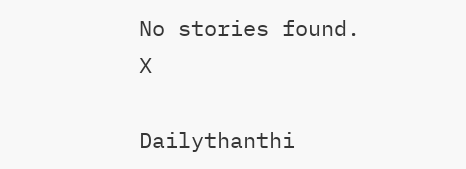No stories found.
X

Dailythanthi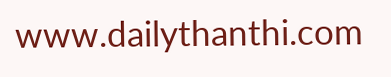www.dailythanthi.com